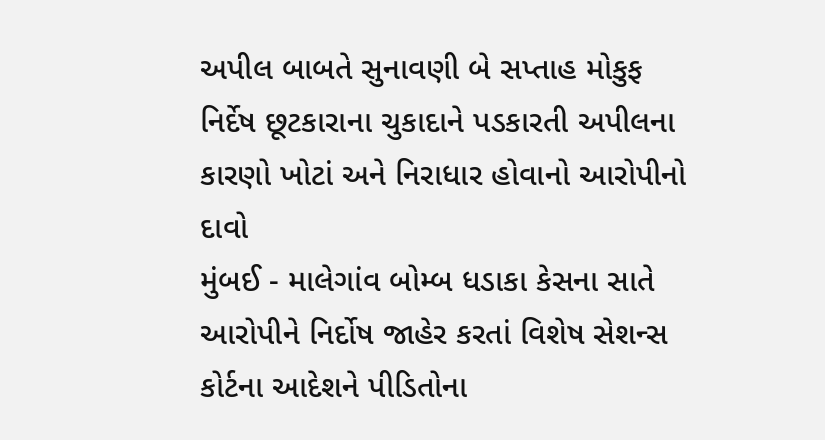અપીલ બાબતે સુનાવણી બે સપ્તાહ મોકુફ
નિર્દેષ છૂટકારાના ચુકાદાને પડકારતી અપીલના કારણો ખોટાં અને નિરાધાર હોવાનો આરોપીનો દાવો
મુંબઈ - માલેગાંવ બોમ્બ ધડાકા કેસના સાતે આરોપીને નિર્દોષ જાહેર કરતાં વિશેષ સેશન્સ કોર્ટના આદેશને પીડિતોના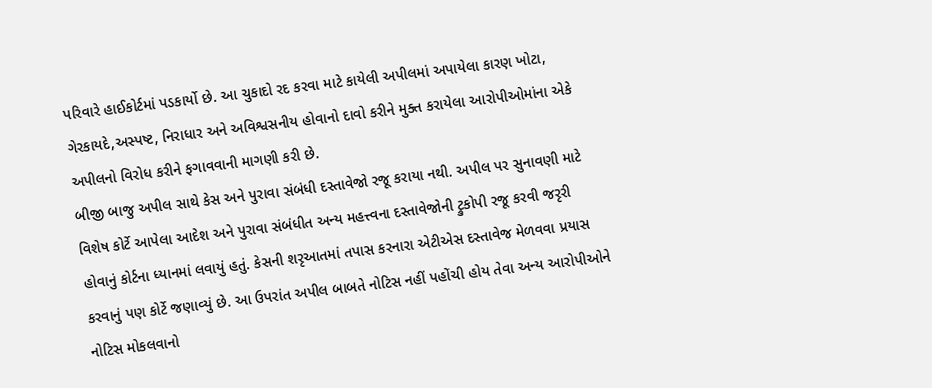પરિવારે હાઈકોર્ટમાં પડકાર્યો છે. આ ચુકાદો રદ કરવા માટે કાયેલી અપીલમાં અપાયેલા કારણ ખોટા, ગેરકાયદે,અસ્પષ્ટ, નિરાધાર અને અવિશ્વસનીય હોવાનો દાવો કરીને મુક્ત કરાયેલા આરોપીઓમાંના એકે અપીલનો વિરોધ કરીને ફગાવવાની માગણી કરી છે.
બીજી બાજુ અપીલ સાથે કેસ અને પુરાવા સંબંધી દસ્તાવેજો રજૂ કરાયા નથી. અપીલ પર સુનાવણી માટે વિશેષ કોર્ટે આપેલા આદેશ અને પુરાવા સંબંધીત અન્ય મહત્ત્વના દસ્તાવેજોની ટ્રુકોપી રજૂ કરવી જરૃરી હોવાનું કોર્ટના ધ્યાનમાં લવાયું હતું. કેસની શરૃઆતમાં તપાસ કરનારા એટીએસ દસ્તાવેજ મેળવવા પ્રયાસ કરવાનું પણ કોર્ટે જણાવ્યું છે. આ ઉપરાંત અપીલ બાબતે નોટિસ નહીં પહોંચી હોય તેવા અન્ય આરોપીઓને નોટિસ મોકલવાનો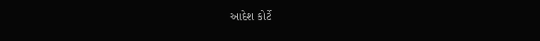આદેશ કોર્ટે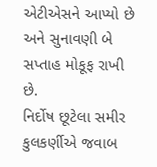એટીએસને આપ્યો છે અને સુનાવણી બે સપ્તાહ મોકૂફ રાખી છે.
નિર્દોષ છૂટેલા સમીર કુલકર્ણીએ જવાબ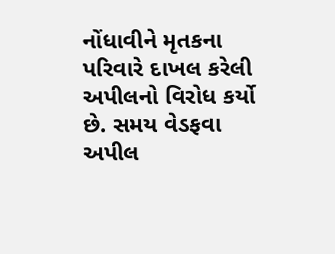નોંધાવીને મૃતકના પરિવારે દાખલ કરેલી અપીલનો વિરોધ કર્યો છે. સમય વેડફવા અપીલ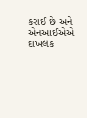કરાઈ છે અને એનઆઈએએ દાખલક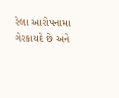રેલા આરોપનામા ગેરકાયદે છે અને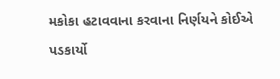મકોકા હટાવવાના કરવાના નિર્ણયને કોઈએ પડકાર્યો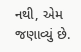નથી, એમ જણાવ્યું છે.